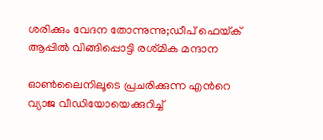ശരിക്കും വേദന തോന്നുന്നു;ഡീപ് ഫെയ്‌ക് ആപ്പിൽ വിങ്ങിപ്പൊട്ടി രശ്‌മിക മന്ദാന

ഓണ്‍ലൈനിലൂടെ പ്രചരിക്കുന്ന എന്‍റെ വ്യാജ വീഡിയോയെക്കുറിച്ച്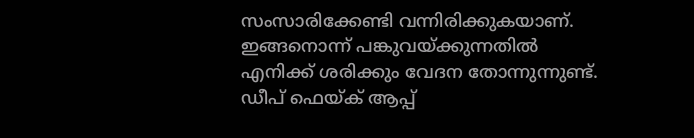സംസാരിക്കേണ്ടി വന്നിരിക്കുകയാണ്. ഇങ്ങനൊന്ന് പങ്കുവയ്ക്കുന്നതില്‍ എനിക്ക് ശരിക്കും വേദന തോന്നുന്നുണ്ട്. ഡീപ് ഫെയ്ക് ആപ്പ്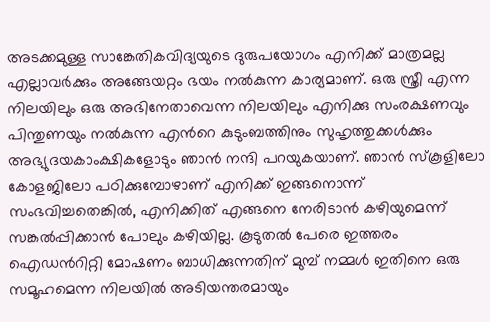അടക്കമുള്ള സാങ്കേതികവിദ്യയുടെ ദുരുപയോഗം എനിക്ക് മാത്രമല്ല എല്ലാവർക്കും അങ്ങേയറ്റം ഭയം നല്‍കുന്ന കാര്യമാണ്. ഒരു സ്ത്രീ എന്ന നിലയിലും ഒരു അഭിനേതാവെന്ന നിലയിലും എനിക്കു സംരക്ഷണവും പിന്തുണയും നല്‍കുന്ന എന്‍റെ കുടുംബത്തിനും സുഹൃത്തുക്കള്‍ക്കും അഭ്യുദയകാംക്ഷികളോടും ഞാന്‍ നന്ദി പറയുകയാണ്. ഞാന്‍ സ്‌കൂളിലോ കോളജിലോ പഠിക്കുമ്പോഴാണ് എനിക്ക് ഇങ്ങനൊന്ന് സംഭവിച്ചതെങ്കില്‍, എനിക്കിത് എങ്ങനെ നേരിടാന്‍ കഴിയുമെന്ന് സങ്കല്‍പ്പിക്കാന്‍ പോലും കഴിയില്ല. കൂടുതല്‍ പേരെ ഇത്തരം ഐഡന്‍റിറ്റി മോഷണം ബാധിക്കുന്നതിന് മുമ്പ് നമ്മള്‍ ഇതിനെ ഒരു സമൂഹമെന്ന നിലയിൽ അടിയന്തരമായും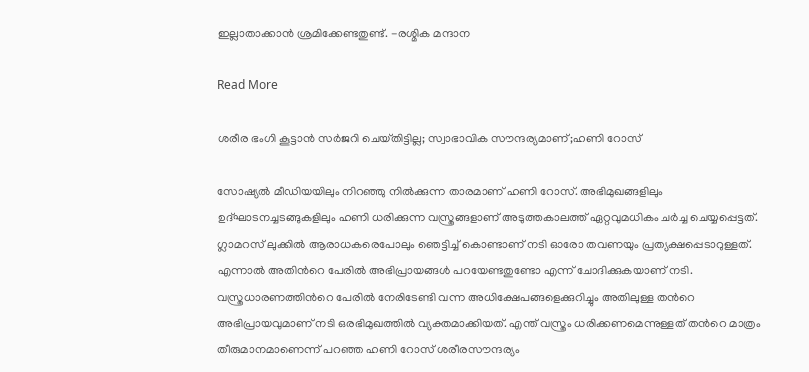ഇല്ലാതാക്കാന്‍ ശ്രമിക്കേണ്ടതുണ്ട്. -രശ്മിക മന്ദാന

Read More

ശരീര ഭംഗി കൂട്ടാന്‍ സര്‍ജറി ചെയ്‌തിട്ടില്ല; സ്വാഭാവിക സൗന്ദര്യമാണ്;ഹണി റോസ്

സോഷ്യല്‍ മീഡിയയിലും നിറഞ്ഞു നില്‍ക്കുന്ന താരമാണ് ഹണി റോസ്. അഭിമുഖങ്ങളിലും ഉദ്ഘാടനച്ചടങ്ങുകളിലും ഹണി ധരിക്കുന്ന വസ്ത്രങ്ങളാണ് അടുത്തകാലത്ത് ഏറ്റവുമധികം ചര്‍ച്ച ചെയ്യപ്പെട്ടത്. ഗ്ലാമറസ് ലുക്കില്‍ ആരാധകരെപോലും ഞെട്ടിച്ച് കൊണ്ടാണ് നടി ഓരോ തവണയും പ്രത്യക്ഷപ്പെടാറുള്ളത്. എന്നാല്‍ അതിന്‍റെ പേരില്‍ അഭിപ്രായങ്ങള്‍ പറയേണ്ടതുണ്ടോ എന്ന് ചോദിക്കുകയാണ് നടി. വസ്ത്രധാരണത്തിന്‍റെ പേരില്‍ നേരിടേണ്ടി വന്ന അധിക്ഷേപങ്ങളെക്കുറിച്ചും അതിലുള്ള തന്‍റെ അഭിപ്രായവുമാണ് നടി ഒരഭിമുഖത്തില്‍ വ്യക്തമാക്കിയത്. എന്ത് വസ്ത്രം ധരിക്കണമെന്നുള്ളത് തന്‍റെ മാത്രം തീരുമാനമാണെന്ന് പറഞ്ഞ ഹണി റോസ് ശരീരസൗന്ദര്യം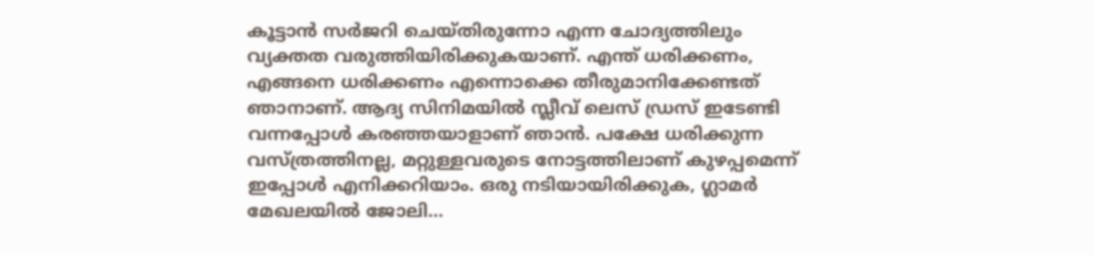കൂട്ടാന്‍ സര്‍ജറി ചെയ്തിരുന്നോ എന്ന ചോദ്യത്തിലും വ്യക്തത വരുത്തിയിരിക്കുകയാണ്. എന്ത് ധരിക്കണം, എങ്ങനെ ധരിക്കണം എന്നൊക്കെ തീരുമാനിക്കേണ്ടത് ഞാനാണ്. ആദ്യ സിനിമയില്‍ സ്ലീവ് ലെസ് ഡ്രസ് ഇടേണ്ടി വന്നപ്പോള്‍ കരഞ്ഞയാളാണ് ഞാന്‍. പക്ഷേ ധരിക്കുന്ന വസ്ത്രത്തിനല്ല, മറ്റുള്ളവരുടെ നോട്ടത്തിലാണ് കുഴപ്പമെന്ന് ഇപ്പോള്‍ എനിക്കറിയാം. ഒരു നടിയായിരിക്കുക, ഗ്ലാമര്‍ മേഖലയില്‍ ജോലി…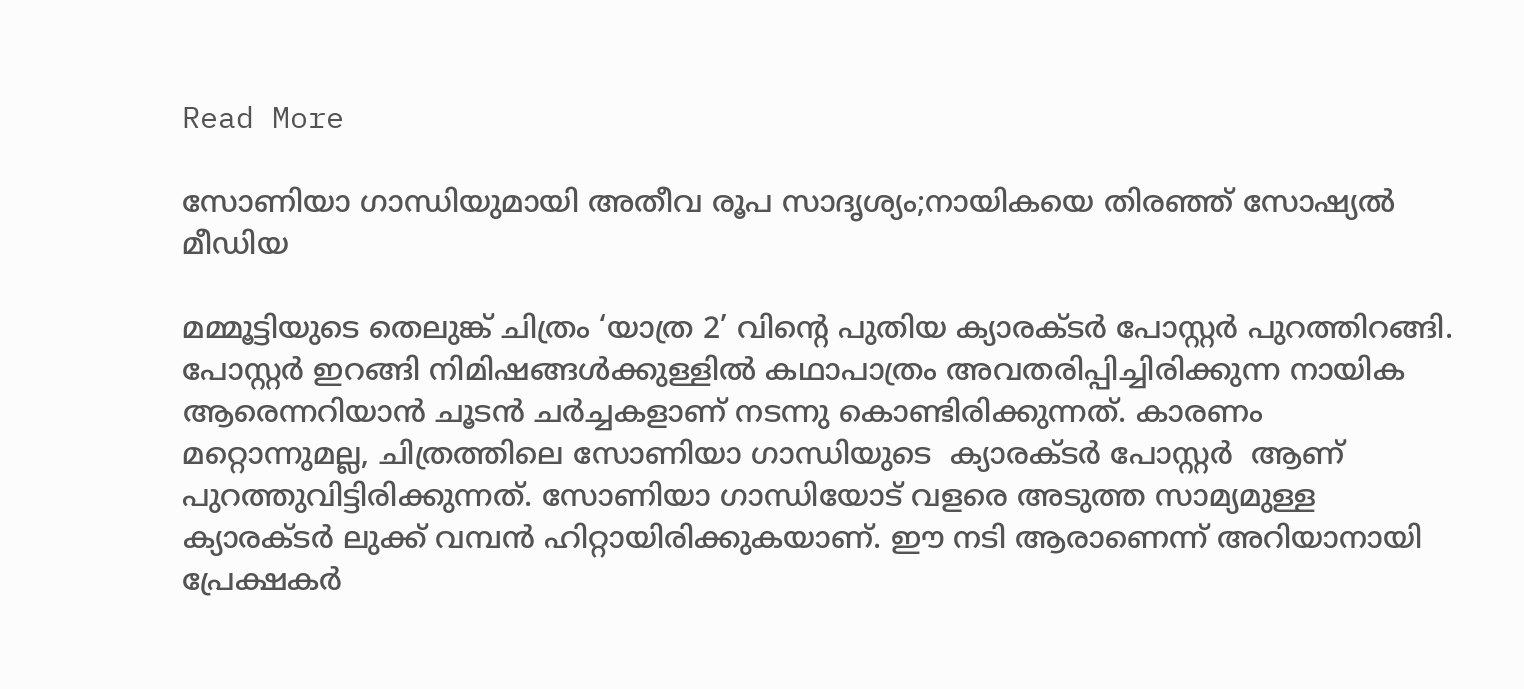Read More

സോണിയാ ഗാന്ധിയുമായി അതീവ രൂപ സാദൃശ്യം;നായികയെ തിരഞ്ഞ് സോഷ്യൽ മീഡിയ

മമ്മൂട്ടിയുടെ തെലുങ്ക് ചിത്രം ‘യാത്ര 2’ വിന്‍റെ പുതിയ ക്യാരക്ടർ പോസ്റ്റർ പുറത്തിറങ്ങി. പോസ്റ്റർ ഇറങ്ങി നിമിഷങ്ങൾക്കുള്ളിൽ കഥാപാത്രം അവതരിപ്പിച്ചിരിക്കുന്ന നായിക ആരെന്നറിയാൻ ചൂടൻ ചർച്ചകളാണ് നടന്നു കൊണ്ടിരിക്കുന്നത്. കാരണം മറ്റൊന്നുമല്ല, ചിത്രത്തിലെ സോണിയാ ഗാന്ധിയുടെ  ക്യാരക്ടർ പോസ്റ്റർ  ആണ് പുറത്തുവിട്ടിരിക്കുന്നത്. സോണിയാ ഗാന്ധിയോട് വളരെ അടുത്ത സാമ്യമുള്ള ക്യാരക്ടർ ലുക്ക് വമ്പൻ ഹിറ്റായിരിക്കുകയാണ്. ഈ നടി ആരാണെന്ന് അറിയാനായി പ്രേക്ഷകർ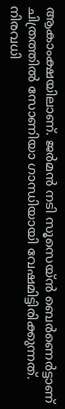ആകാംക്ഷയിലാണ്. ജര്‍മൻ നടി സൂസെയ്ൻ ബെര്‍ണെര്‍ട്ടാണ് ചിത്രത്തില്‍ സോണിയാ ഗാന്ധിയായി വേഷമിട്ടിരിക്കുന്നത്. നിരവധി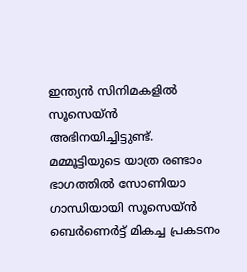ഇന്ത്യൻ സിനിമകളില്‍ സൂസെയ്ൻ അഭിനയിച്ചിട്ടുണ്ട്. മമ്മൂട്ടിയുടെ യാത്ര രണ്ടാം ഭാഗത്തിൽ സോണിയാ ഗാന്ധിയായി സൂസെയ്ൻ ബെര്‍ണെര്‍ട്ട് മികച്ച പ്രകടനം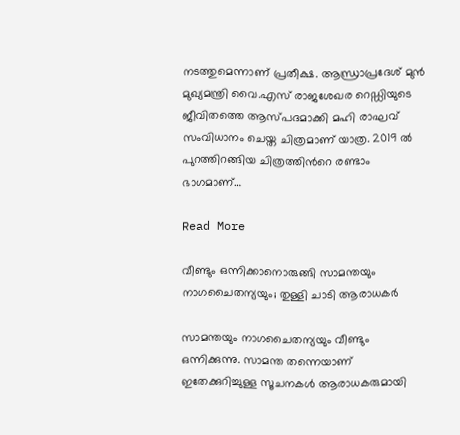നടത്തുമെന്നാണ് പ്രതീക്ഷ. ആന്ധ്രാപ്രദേശ് മുന്‍ മുഖ്യമന്ത്രി വൈ.എസ് രാജശേഖര റെഡ്ഡിയുടെ ജീവിതത്തെ ആസ്‌പദമാക്കി മഹി രാഘവ് സംവിധാനം ചെയ്ത ചിത്രമാണ് യാത്ര. 2019 ൽ പുറത്തിറങ്ങിയ ചിത്രത്തിന്‍റെ രണ്ടാം ഭാഗമാണ്…

Read More

വീണ്ടും ഒന്നിക്കാനൊരുങ്ങി സാമന്തയും നാഗചൈതന്യയും; തുള്ളി ചാടി ആരാധകർ

സാമന്തയും നാഗചൈതന്യയും വീണ്ടും ഒന്നിക്കുന്നു. സാമന്ത തന്നെയാണ് ഇതേക്കുറിച്ചുള്ള സൂചനകള്‍ ആരാധകരുമായി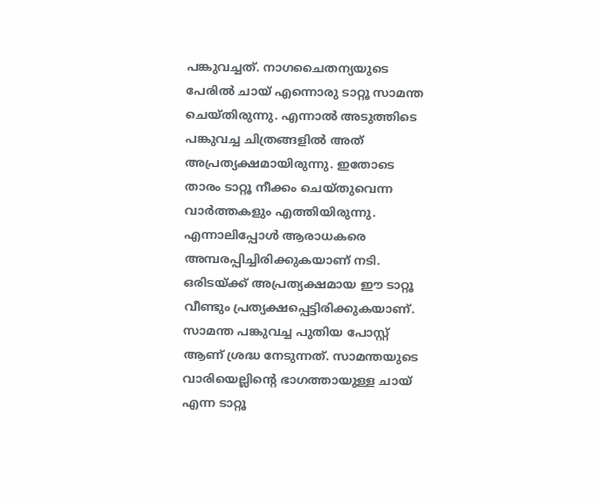പങ്കുവച്ചത്. നാഗചൈതന്യയുടെ പേരില്‍ ചായ് എന്നൊരു ടാറ്റൂ സാമന്ത ചെയ്തിരുന്നു. എന്നാല്‍ അടുത്തിടെ പങ്കുവച്ച ചിത്രങ്ങളില്‍ അത് അപ്രത്യക്ഷമായിരുന്നു. ഇതോടെ താരം ടാറ്റൂ നീക്കം ചെയ്തുവെന്ന വാര്‍ത്തകളും എത്തിയിരുന്നു. എന്നാലിപ്പോൾ ആരാധകരെ അമ്പരപ്പിച്ചിരിക്കുകയാണ് നടി. ഒരിടയ്ക്ക് അപ്രത്യക്ഷമായ ഈ ടാറ്റൂ വീണ്ടും പ്രത്യക്ഷപ്പെട്ടിരിക്കുകയാണ്. സാമന്ത പങ്കുവച്ച പുതിയ പോസ്റ്റ് ആണ് ശ്രദ്ധ നേടുന്നത്. സാമന്തയുടെ വാരിയെല്ലിന്‍റെ ഭാഗത്തായുള്ള ചായ് എന്ന ടാറ്റൂ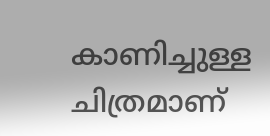കാണിച്ചുള്ള ചിത്രമാണ്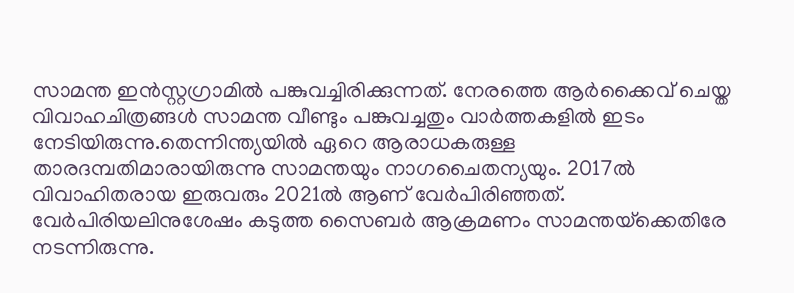സാമന്ത ഇന്‍സ്റ്റഗ്രാമില്‍ പങ്കുവച്ചിരിക്കുന്നത്. നേരത്തെ ആര്‍ക്കൈവ് ചെയ്ത വിവാഹചിത്രങ്ങള്‍ സാമന്ത വീണ്ടും പങ്കുവച്ചതും വാര്‍ത്തകളില്‍ ഇടം നേടിയിരുന്നു.തെന്നിന്ത്യയില്‍ ഏറെ ആരാധകരുള്ള താരദമ്പതിമാരായിരുന്നു സാമന്തയും നാഗചൈതന്യയും. 2017ല്‍ വിവാഹിതരായ ഇരുവരും 2021ല്‍ ആണ് വേര്‍പിരിഞ്ഞത്. വേര്‍പിരിയലിനുശേഷം കടുത്ത സൈബര്‍ ആക്രമണം സാമന്തയ്‌ക്കെതിരേ നടന്നിരുന്നു.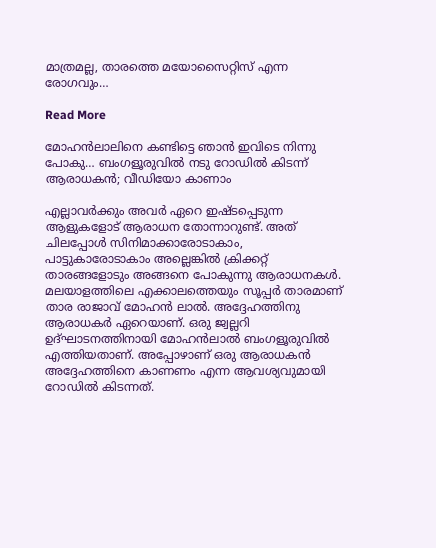മാത്രമല്ല, താരത്തെ മയോസൈറ്റിസ് എന്ന രോഗവും…

Read More

മോഹന്‍ലാലിനെ കണ്ടിട്ടെ ഞാൻ ഇവിടെ നിന്നു പോകു… ബംഗളൂരുവിൽ നടു റോഡിൽ കിടന്ന് ആരാധകൻ; വീഡിയോ കാണാം

എല്ലാവർക്കും അവർ ഏറെ ഇഷ്ടപ്പെടുന്ന ആളുകളോട് ആരാധന തോന്നാറുണ്ട്. അത് ചിലപ്പോൾ സിനിമാക്കാരോടാകാം, പാട്ടുകാരോടാകാം അല്ലെങ്കിൽ ക്രിക്കറ്റ് താരങ്ങളോടും അങ്ങനെ പോകുന്നു ആരാധനകൾ. മലയാളത്തിലെ എക്കാലത്തെയും സൂപ്പർ താരമാണ് താര രാജാവ് മോഹൻ ലാൽ. അദ്ദേഹത്തിനു ആരാധകർ ഏറെയാണ്. ഒരു ജ്വല്ലറി ഉദ്ഘാടനത്തിനായി മോഹന്‍ലാല്‍ ബംഗളൂരുവില്‍ എത്തിയതാണ്. അപ്പോഴാണ് ഒരു ആരാധകൻ അദ്ദേഹത്തിനെ കാണണം എന്ന ആവശ്യവുമായി റോഡിൽ കിടന്നത്.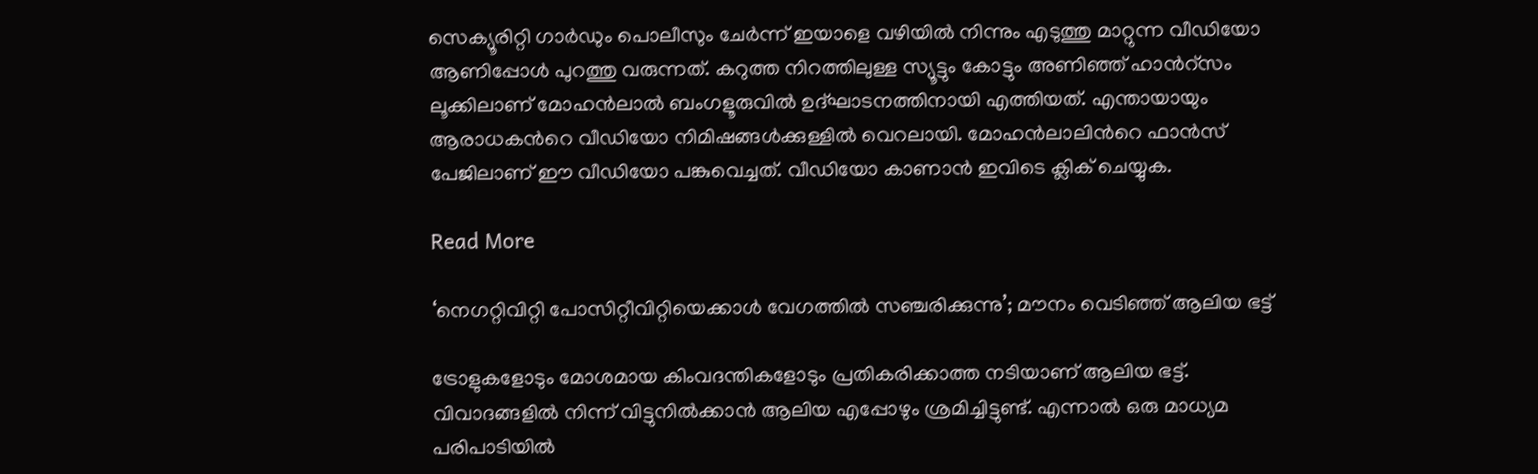സെക്യൂരിറ്റി ഗാർഡും പൊലീസും ചേർന്ന് ഇയാളെ വഴിയിൽ നിന്നും എടുത്തു മാറ്റുന്ന വീഡിയോ ആണിപ്പോൾ പുറത്തു വരുന്നത്. കറുത്ത നിറത്തിലുള്ള സ്യൂട്ടും കോട്ടും അണിഞ്ഞ് ഹാന്‍റ്സം ലൂക്കിലാണ് മോഹൻലാൽ ബംഗളൂരുവിൽ ഉദ്ഘാടനത്തിനായി എത്തിയത്. എന്തായായും ആരാധകന്‍റെ വീഡിയോ നിമിഷങ്ങൾക്കുള്ളിൽ വെറലായി. മോഹൻലാലിന്‍റെ ഫാൻസ് പേജിലാണ് ഈ വീഡിയോ പങ്കുവെച്ചത്. വീഡിയോ കാണാൻ ഇവിടെ ക്ലിക് ചെയ്യുക.

Read More

‘നെഗറ്റിവിറ്റി പോസിറ്റീവിറ്റിയെക്കാൾ വേഗത്തിൽ സഞ്ചരിക്കുന്നു’; മൗനം വെടിഞ്ഞ് ആലിയ ഭട്ട്

ട്രോളുകളോടും മോശമായ കിംവദന്തികളോടും പ്രതികരിക്കാത്ത നടിയാണ് ആലിയ ഭട്ട്. വിവാദങ്ങളിൽ നിന്ന് വിട്ടുനിൽക്കാൻ ആലിയ എപ്പോഴും ശ്രമിച്ചിട്ടുണ്ട്. എന്നാൽ ഒരു മാധ്യമ പരിപാടിയിൽ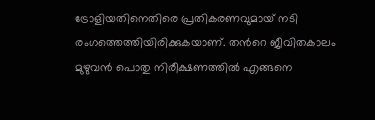ട്രോളിയതിനെതിരെ പ്രതികരണവുമായ് നടി രംഗത്തെത്തിയിരിക്കുകയാണ്. തന്‍റെ ജീവിതകാലം മുഴുവൻ പൊതു നിരീക്ഷണത്തിൽ എങ്ങനെ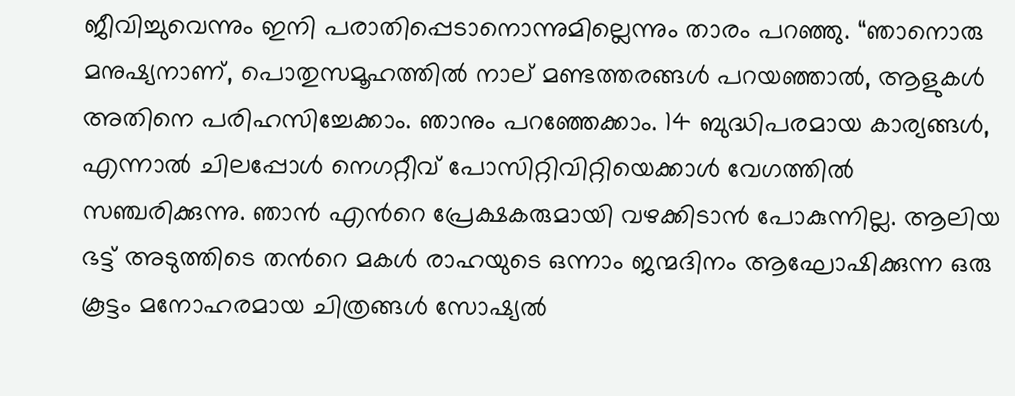ജീവിച്ചുവെന്നും ഇനി പരാതിപ്പെടാനൊന്നുമില്ലെന്നും താരം പറഞ്ഞു. “ഞാനൊരു മനുഷ്യനാണ്, പൊതുസമൂഹത്തിൽ നാല് മണ്ടത്തരങ്ങൾ പറയഞ്ഞാൽ, ആളുകൾ അതിനെ പരിഹസിച്ചേക്കാം. ഞാനും പറഞ്ഞേക്കാം. 14 ബുദ്ധിപരമായ കാര്യങ്ങൾ, എന്നാൽ ചിലപ്പോൾ നെഗറ്റീവ് പോസിറ്റിവിറ്റിയെക്കാൾ വേഗത്തിൽ സഞ്ചരിക്കുന്നു. ഞാൻ എന്‍റെ പ്രേക്ഷകരുമായി വഴക്കിടാൻ പോകുന്നില്ല. ആലിയ ഭട്ട് അടുത്തിടെ തന്‍റെ മകൾ രാഹയുടെ ഒന്നാം ജന്മദിനം ആഘോഷിക്കുന്ന ഒരു കൂട്ടം മനോഹരമായ ചിത്രങ്ങൾ സോഷ്യൽ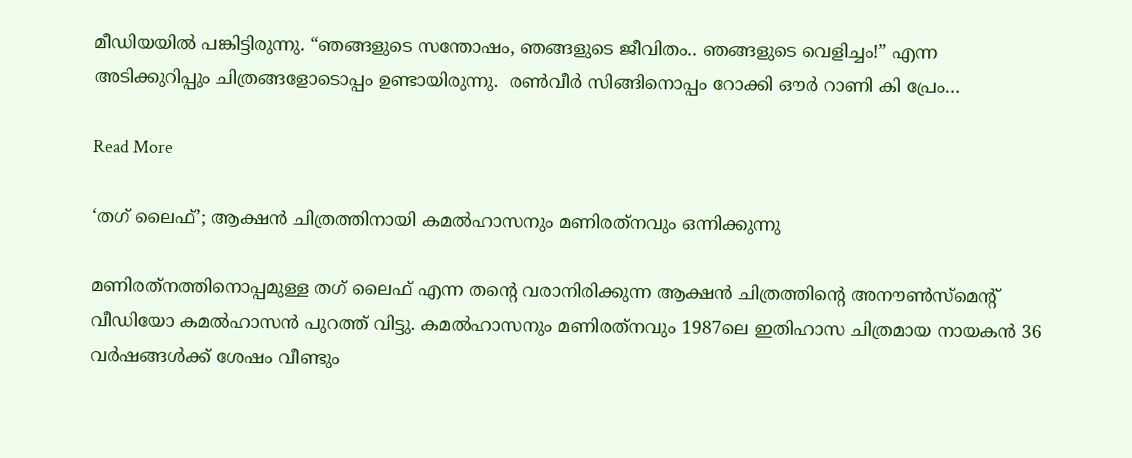മീഡിയയിൽ പങ്കിട്ടിരുന്നു. “ഞങ്ങളുടെ സന്തോഷം, ഞങ്ങളുടെ ജീവിതം.. ഞങ്ങളുടെ വെളിച്ചം!” എന്ന അടിക്കുറിപ്പും ചിത്രങ്ങളോടൊപ്പം ഉണ്ടായിരുന്നു.  രൺവീർ സിങ്ങിനൊപ്പം റോക്കി ഔർ റാണി കി പ്രേം…

Read More

‘തഗ് ലൈഫ്’; ആക്ഷൻ ചിത്രത്തിനായി കമൽഹാസനും മണിരത്‌നവും ഒന്നിക്കുന്നു

മണിരത്‌നത്തിനൊപ്പമുള്ള തഗ് ലൈഫ് എന്ന തന്‍റെ വരാനിരിക്കുന്ന ആക്ഷൻ ചിത്രത്തിന്‍റെ അനൗൺസ്‌മെന്‍റ് വീഡിയോ കമൽഹാസൻ പുറത്ത് വിട്ടു. കമൽഹാസനും മണിരത്‌നവും 1987ലെ ഇതിഹാസ ചിത്രമായ നായകൻ 36 വർഷങ്ങൾക്ക് ശേഷം വീണ്ടും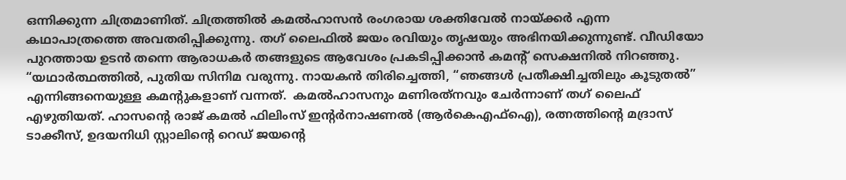ഒന്നിക്കുന്ന ചിത്രമാണിത്. ചിത്രത്തിൽ കമൽഹാസൻ രംഗരായ ശക്തിവേൽ നായ്ക്കർ എന്ന കഥാപാത്രത്തെ അവതരിപ്പിക്കുന്നു. തഗ് ലൈഫിൽ ജയം രവിയും തൃഷയും അഭിനയിക്കുന്നുണ്ട്. വീഡിയോ പുറത്തായ ഉടൻ തന്നെ ആരാധകർ തങ്ങളുടെ ആവേശം പ്രകടിപ്പിക്കാൻ കമന്‍റ് സെക്ഷനിൽ നിറഞ്ഞു.  “യഥാർത്ഥത്തിൽ, പുതിയ സിനിമ വരുന്നു. നായകൻ തിരിച്ചെത്തി, “ഞങ്ങൾ പ്രതീക്ഷിച്ചതിലും കൂടുതൽ” എന്നിങ്ങനെയുള്ള കമന്‍റുകളാണ് വന്നത്.  കമൽഹാസനും മണിരത്‌നവും ചേർന്നാണ് തഗ് ലൈഫ് എഴുതിയത്. ഹാസന്‍റെ രാജ് കമൽ ഫിലിംസ് ഇന്റർനാഷണൽ (ആർകെഎഫ്ഐ), രത്നത്തിന്‍റെ മദ്രാസ് ടാക്കീസ്, ഉദയനിധി സ്റ്റാലിന്‍റെ റെഡ് ജയന്‍റെ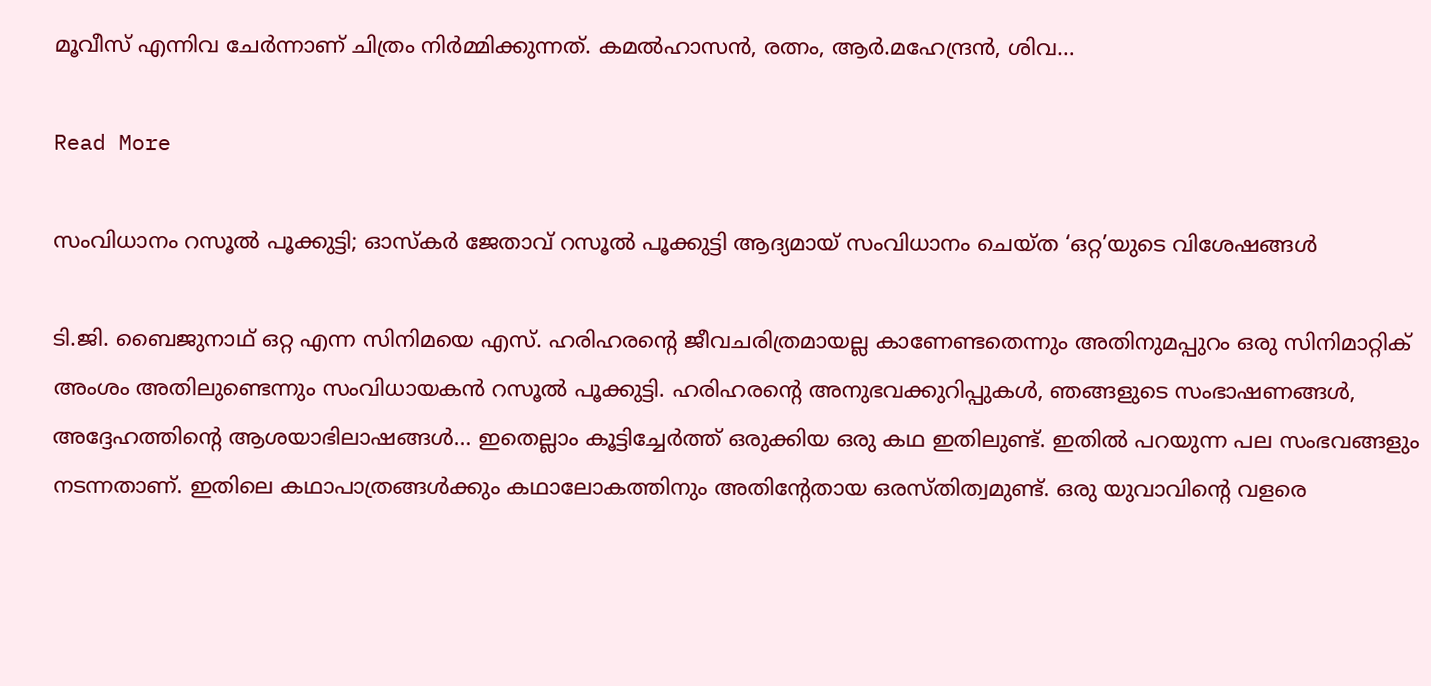മൂവീസ് എന്നിവ ചേർന്നാണ് ചിത്രം നിർമ്മിക്കുന്നത്. കമൽഹാസൻ, രത്നം, ആർ.മഹേന്ദ്രൻ, ശിവ…

Read More

സംവിധാനം റസൂൽ പൂക്കുട്ടി; ഓസ്കർ ജേതാവ് റസൂല്‍ പൂക്കുട്ടി ആദ്യമായ് സംവിധാനം ചെയ്ത ‘ഒറ്റ’യുടെ വിശേഷങ്ങൾ

ടി.ജി. ബൈജുനാഥ് ഒറ്റ എന്ന സിനിമയെ എസ്. ഹരിഹരന്‍റെ ജീവചരിത്രമായല്ല കാണേണ്ടതെന്നും അതിനുമപ്പുറം ഒരു സിനിമാറ്റിക് അംശം അതിലുണ്ടെന്നും സംവിധായകന്‍ റസൂല്‍ പൂക്കുട്ടി. ഹരിഹരന്‍റെ അനുഭവക്കുറിപ്പുകള്‍, ഞങ്ങളുടെ സംഭാഷണങ്ങള്‍, അദ്ദേഹത്തിന്‍റെ ആശയാഭിലാഷങ്ങള്‍… ഇതെല്ലാം കൂട്ടിച്ചേര്‍ത്ത് ഒരുക്കിയ ഒരു കഥ ഇതിലുണ്ട്. ഇതില്‍ പറയുന്ന പല സംഭവങ്ങളും നടന്നതാണ്. ഇതിലെ കഥാപാത്രങ്ങള്‍ക്കും കഥാലോകത്തിനും അതിന്‍റേതായ ഒരസ്തിത്വമുണ്ട്. ഒരു യുവാവിന്‍റെ വളരെ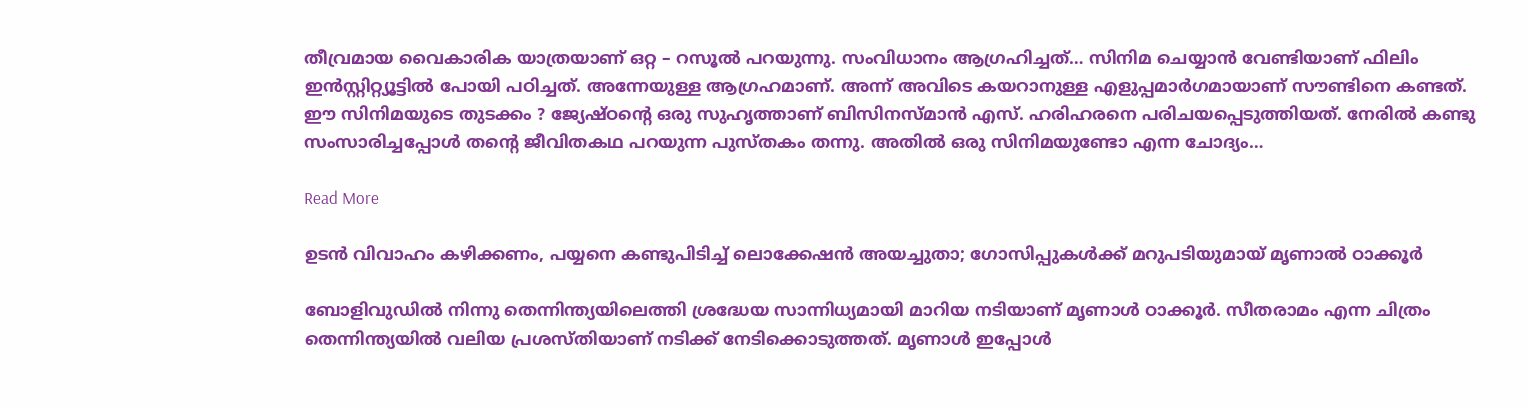തീവ്രമായ വൈകാരിക യാത്രയാണ് ഒറ്റ – റസൂല്‍ പറയുന്നു. സംവിധാനം ആഗ്രഹിച്ചത്… സിനിമ ചെയ്യാന്‍ വേണ്ടിയാണ് ഫിലിം ഇന്‍സ്റ്റിറ്റ്യൂട്ടില്‍ പോയി പഠിച്ചത്. അന്നേയുള്ള ആഗ്രഹമാണ്. അന്ന് അവിടെ കയറാനുള്ള എളുപ്പമാര്‍ഗമായാണ് സൗണ്ടിനെ കണ്ടത്. ഈ സിനിമയുടെ തുടക്കം ? ജ്യേഷ്ഠന്‍റെ ഒരു സുഹൃത്താണ് ബിസിനസ്മാൻ എസ്. ഹരിഹരനെ പരിചയപ്പെടുത്തിയത്. നേരില്‍ കണ്ടു സംസാരിച്ചപ്പോള്‍ തന്‍റെ ജീവിതകഥ പറയുന്ന പുസ്തകം തന്നു. അതില്‍ ഒരു സിനിമയുണ്ടോ എന്ന ചോദ്യം…

Read More

ഉടന്‍ വിവാഹം കഴിക്കണം, പയ്യനെ കണ്ടുപിടിച്ച് ലൊക്കേഷന്‍ അയച്ചുതാ; ഗോസിപ്പുകൾക്ക് മറുപടിയുമായ് മൃണാൽ ഠാക്കൂർ

ബോളിവുഡില്‍ നിന്നു തെന്നിന്ത്യയിലെത്തി ശ്രദ്ധേയ സാന്നിധ്യമായി മാറിയ നടിയാണ് മൃണാൾ ഠാക്കൂർ. സീതരാമം എന്ന ചിത്രം തെന്നിന്ത്യയില്‍ വലിയ പ്രശസ്തിയാണ് നടിക്ക് നേടിക്കൊടുത്തത്. മൃണാൾ ഇപ്പോള്‍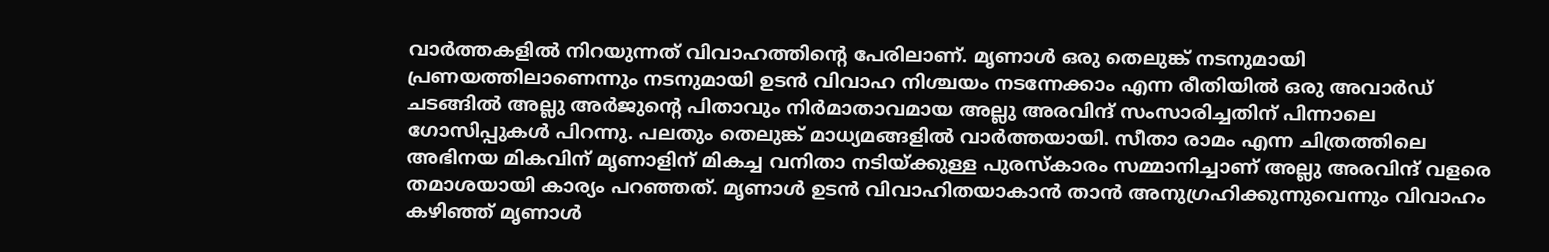വാർത്തകളില്‍ നിറയുന്നത് വിവാഹത്തിന്‍റെ പേരിലാണ്. മൃണാൾ ഒരു തെലുങ്ക് നടനുമായി പ്രണയത്തിലാണെന്നും നടനുമായി ഉടൻ വിവാഹ നിശ്ചയം നടന്നേക്കാം എന്ന രീതിയില്‍ ഒരു അവാർഡ് ചടങ്ങിൽ അല്ലു അർജുന്‍റെ പിതാവും നിർമാതാവമായ അല്ലു അരവിന്ദ് സംസാരിച്ചതിന് പിന്നാലെ ഗോസിപ്പുകള്‍ പിറന്നു. പലതും തെലുങ്ക് മാധ്യമങ്ങളില്‍ വാര്‍ത്തയായി. സീതാ രാമം എന്ന ചിത്രത്തിലെ അഭിനയ മികവിന് മൃണാളിന് മികച്ച വനിതാ നടിയ്ക്കുള്ള പുരസ്‌കാരം സമ്മാനിച്ചാണ് അല്ലു അരവിന്ദ് വളരെ തമാശയായി കാര്യം പറഞ്ഞത്. മൃണാൾ ഉടൻ വിവാഹിതയാകാൻ താൻ അനുഗ്രഹിക്കുന്നുവെന്നും വിവാഹം കഴിഞ്ഞ് മൃണാള്‍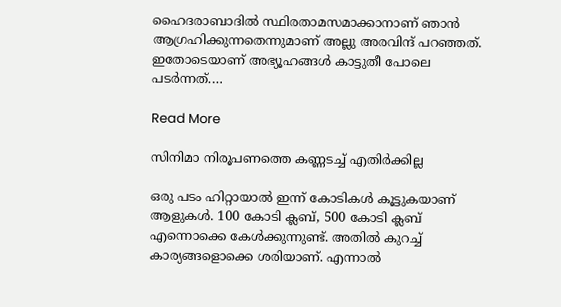ഹൈദരാബാദിൽ സ്ഥിരതാമസമാക്കാനാണ് ഞാന്‍ ആഗ്രഹിക്കുന്നതെന്നുമാണ് അല്ലു അരവിന്ദ് പറഞ്ഞത്. ഇതോടെയാണ് അഭ്യൂഹങ്ങള്‍ കാട്ടുതീ പോലെ പടര്‍ന്നത്.…

Read More

സിനിമാ നിരൂപണത്തെ കണ്ണടച്ച് എതിർക്കില്ല

ഒരു പടം ഹിറ്റായാൽ ഇന്ന് കോടികൾ കൂട്ടുകയാണ് ആളുകൾ. 100 കോടി ക്ലബ്, 500 കോടി ക്ലബ് എന്നൊക്കെ കേൾക്കുന്നുണ്ട്. അതിൽ കുറച്ച് കാര്യങ്ങളൊക്കെ ശരിയാണ്. എന്നാൽ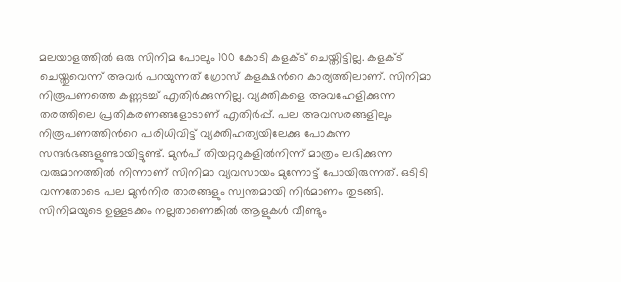മലയാളത്തിൽ ഒരു സിനിമ പോലും 100 കോടി കളക്‌ട് ചെയ്തിട്ടില്ല. കളക്‌ട് ചെയ്തുവെന്ന് അവർ പറയുന്നത് ഗ്രോസ് കളക്ഷന്‍റെ കാര്യത്തിലാണ്. സിനിമാ നിരൂപണത്തെ കണ്ണടച്ച് എതിർക്കുന്നില്ല. വ്യക്തികളെ അവഹേളിക്കുന്ന തരത്തിലെ പ്രതികരണങ്ങളോടാണ് എതിർപ്പ്. പല അവസരങ്ങളിലും നിരൂപണത്തിന്‍റെ പരിധിവിട്ട് വ്യക്തിഹത്യയിലേക്കു പോകുന്ന സന്ദർഭങ്ങളുണ്ടായിട്ടുണ്ട്. മുൻപ് തിയറ്ററുകളിൽനിന്ന് മാത്രം ലഭിക്കുന്ന വരുമാനത്തിൽ നിന്നാണ് സിനിമാ വ്യവസായം മുന്നോട്ട് പോയിരുന്നത്. ഒടിടി വന്നതോടെ പല മുൻനിര താരങ്ങളും സ്വന്തമായി നി‌ർമാണം തുടങ്ങി. സിനിമയുടെ ഉള്ളടക്കം നല്ലതാണെങ്കിൽ ആളുകൾ വീണ്ടും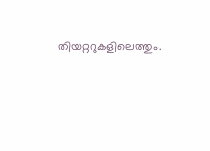തിയറ്ററുകളിലെത്തും.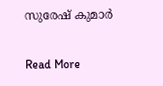സുരേഷ് കുമാർ‌

Read More